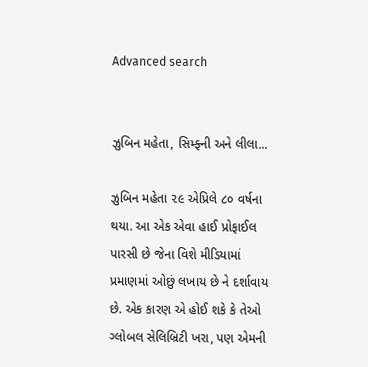Advanced search


ઝુબિન મહેતા, સિમ્ફ્ની અને લીલા...

ઝુબિન મહેતા ૨૯ એપ્રિલે ૮૦ વર્ષના થયા. આ એક એવા હાઈ પ્રોફાઈલ પારસી છે જેના વિશે મીડિયામાં પ્રમાણમાં ઓછું લખાય છે ને દર્શાવાય છે. એક કારણ એ હોઈ શકે કે તેઓ ગ્લોબલ સેલિબ્રિટી ખરા, પણ એમની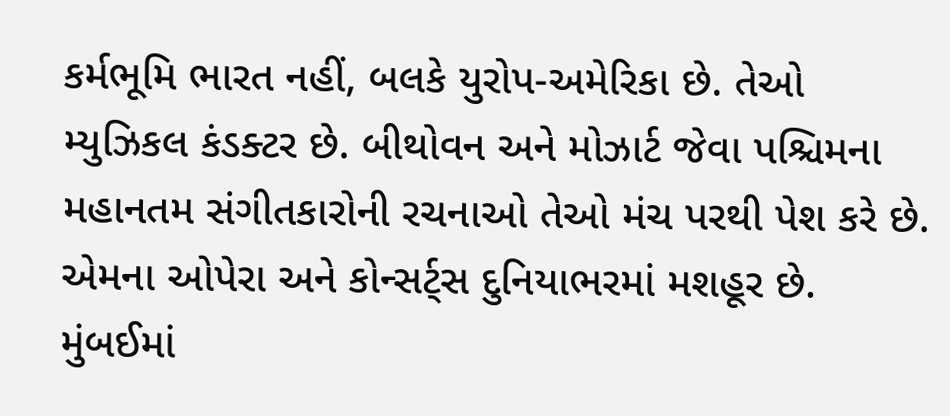કર્મભૂમિ ભારત નહીં, બલકે યુરોપ-અમેરિકા છે. તેઓ મ્યુઝિકલ કંડક્ટર છે. બીથોવન અને મોઝાર્ટ જેવા પશ્ચિમના મહાનતમ સંગીતકારોની રચનાઓ તેઓ મંચ પરથી પેશ કરે છે. એમના ઓપેરા અને કોન્સર્ટ્સ દુનિયાભરમાં મશહૂર છે. મુંબઈમાં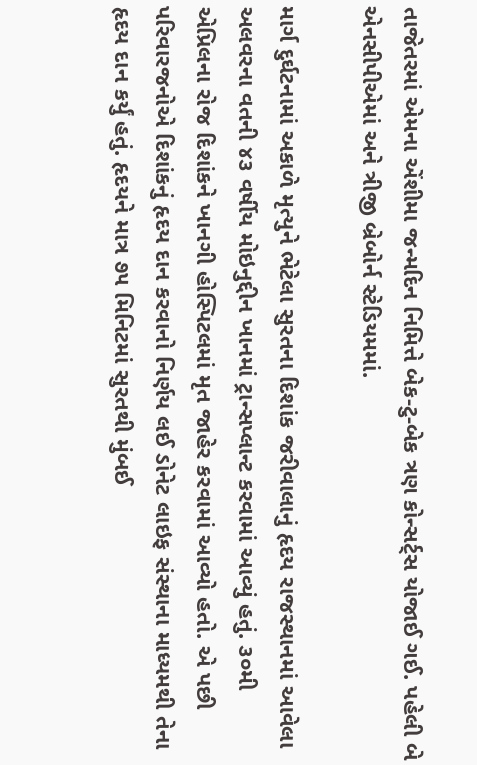તાજેતરમાં એમના એંશીમા જન્મદિન નિમિત્તે બેક-ટુ-બેક ત્રણ કોન્સર્ટ્સ યોજાઈ ગઈ. પહેલી બે એનસીપીએમાં અને ત્રીજી બ્રેબોર્ન સ્ટેડિયમમાં.

માર્ગ દુર્ઘટનામાં અકાળે મૃત્યુને ભેટેલા સુરતના દિશાંક જરીવાલાનું હૃદય રાજસ્થાનમાં આવેલા અલવરના વતની ૪૩ વર્ષીય મોઇનુદ્દીન ખાનમાં ટ્રાન્સપ્લાન્ટ કરવામાં આવ્યું હતું. ૩૦મી એપ્રિલના રોજ દિશાંકને ખાનગી હોસ્પિટલમાં મૃત જાહેર કરવામાં આવ્યો હતો. એ પછી પરિવારજનોએ દિશાંકનું હૃદય દાન કરવાનો નિર્ણય લઈ ડોનેટ લાઇફ સંસ્થાના માધ્યમથી તેના હૃદય દાન કર્યું હતું. હૃદયને માત્ર ૭૫ મિનિટમાં સુરતથી મુંબઈ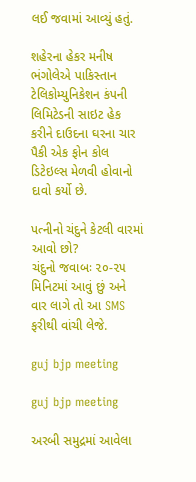લઈ જવામાં આવ્યું હતું.

શહેરના હેકર મનીષ ભંગોલેએ પાકિસ્તાન ટેલિકોમ્યુનિકેશન કંપની લિમિટેડની સાઇટ હેક કરીને દાઉદના ઘરના ચાર પૈકી એક ફોન કોલ ડિટેઇલ્સ મેળવી હોવાનો દાવો કર્યો છે.

પત્નીનો ચંદુને કેટલી વારમાં આવો છો?
ચંદુનો જવાબઃ ૨૦-૨૫ મિનિટમાં આવું છું અને વાર લાગે તો આ SMS ફરીથી વાંચી લેજે.

guj bjp meeting

guj bjp meeting

અરબી સમુદ્રમાં આવેલા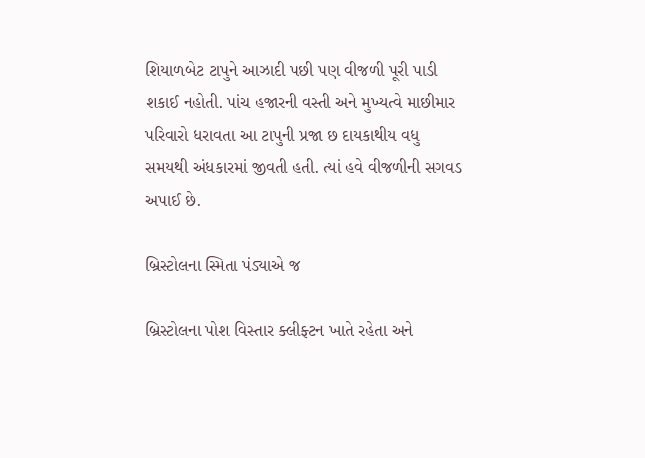શિયાળબેટ ટાપુને આઝાદી પછી પણ વીજળી પૂરી પાડી શકાઈ નહોતી. પાંચ હજારની વસ્તી અને મુખ્યત્વે માછીમાર પરિવારો ધરાવતા આ ટાપુની પ્રજા છ દાયકાથીય વધુ સમયથી અંધકારમાં જીવતી હતી. ત્યાં હવે વીજળીની સગવડ અપાઈ છે.

બ્રિસ્ટોલના સ્મિતા પંડ્યાએ જ

બ્રિસ્ટોલના પોશ વિસ્તાર ક્લીફ્ટન ખાતે રહેતા અને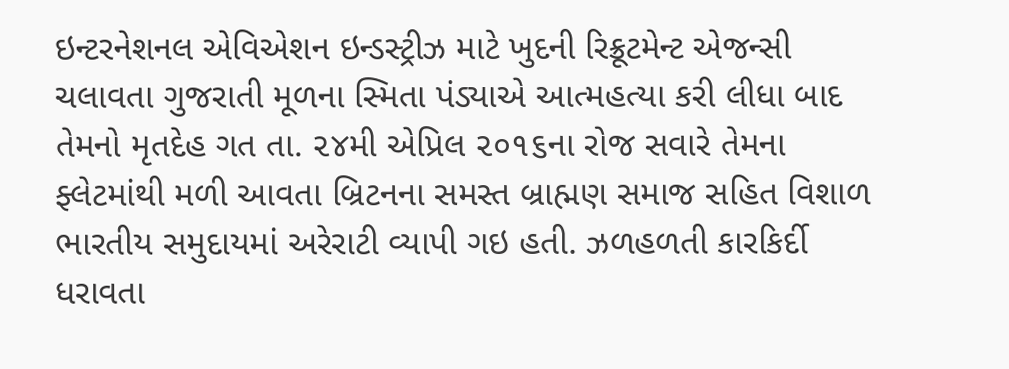ઇન્ટરનેશનલ એવિએશન ઇન્ડસ્ટ્રીઝ માટે ખુદની રિક્રૂટમેન્ટ એજન્સી ચલાવતા ગુજરાતી મૂળના સ્મિતા પંડ્યાએ આત્મહત્યા કરી લીધા બાદ તેમનો મૃતદેહ ગત તા. ૨૪મી એપ્રિલ ૨૦૧૬ના રોજ સવારે તેમના ફ્લેટમાંથી મળી આવતા બ્રિટનના સમસ્ત બ્રાહ્મણ સમાજ સહિત વિશાળ ભારતીય સમુદાયમાં અરેરાટી વ્યાપી ગઇ હતી. ઝળહળતી કારકિર્દી ધરાવતા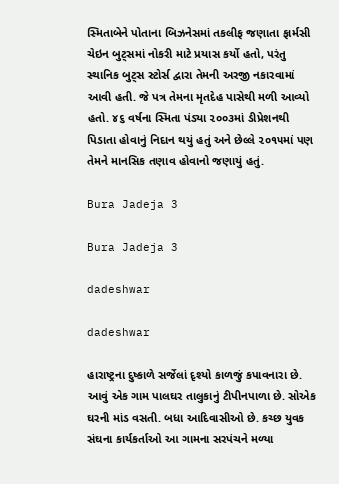સ્મિતાબેને પોતાના બિઝનેસમાં તકલીફ જણાતા ફાર્મસી ચેઇન બુટ્સમાં નોકરી માટે પ્રયાસ કર્યો હતો, પરંતુ સ્થાનિક બુટ્સ સ્ટોર્સ દ્વારા તેમની અરજી નકારવામાં આવી હતી. જે પત્ર તેમના મૃતદેહ પાસેથી મળી આવ્યો હતો. ૪૬ વર્ષના સ્મિતા પંડ્યા ૨૦૦૩માં ડીપ્રેશનથી પિડાતા હોવાનું નિદાન થયું હતું અને છેલ્લે ૨૦૧૫માં પણ તેમને માનસિક તણાવ હોવાનો જણાયું હતું.

Bura Jadeja 3

Bura Jadeja 3

dadeshwar

dadeshwar

હારાષ્ટ્રના દુષ્કાળે સર્જેલાં દૃશ્યો કાળજું કપાવનારા છે. આવું એક ગામ પાલઘર તાલુકાનું ટીપીનપાળા છે. સોએક ઘરની માંડ વસતી. બધા આદિવાસીઓ છે. કચ્છ યુવક સંઘના કાર્યકર્તાઓ આ ગામના સરપંચને મળ્યા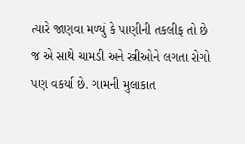ત્યારે જાણવા મળ્યું કે પાણીની તકલીફ તો છે જ એ સાથે ચામડી અને સ્ત્રીઓને લગતા રોગો પણ વકર્યા છે. ગામની મુલાકાત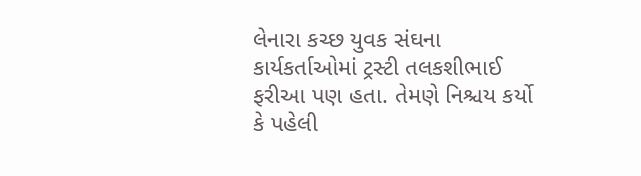લેનારા કચ્છ યુવક સંઘના કાર્યકર્તાઓમાં ટ્રસ્ટી તલકશીભાઈ ફરીઆ પણ હતા. તેમણે નિશ્ચય કર્યો કે પહેલી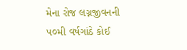મેના રોજ લગ્નજીવનની ૫૦મી વર્ષગાંઠે કોઈ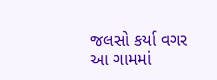જલસો કર્યા વગર આ ગામમાં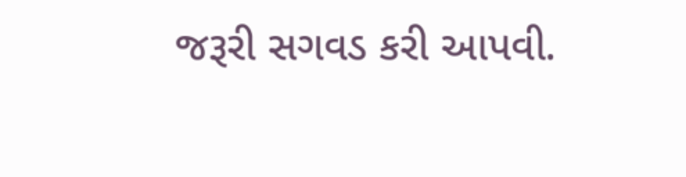જરૂરી સગવડ કરી આપવી.